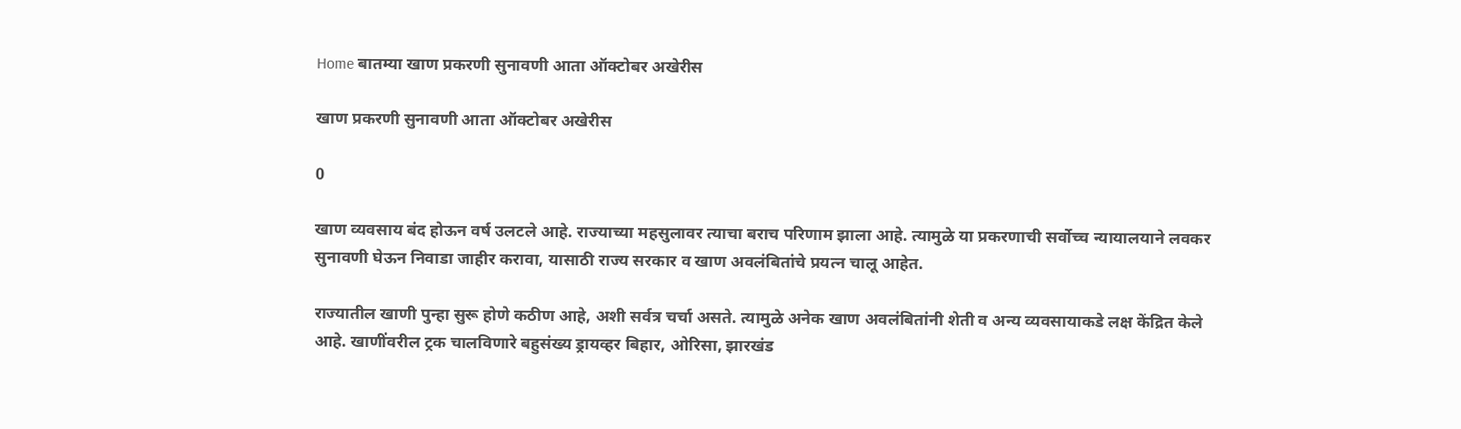Home बातम्या खाण प्रकरणी सुनावणी आता ऑक्टोबर अखेरीस

खाण प्रकरणी सुनावणी आता ऑक्टोबर अखेरीस

0

खाण व्यवसाय बंद होऊन वर्ष उलटले आहे. राज्याच्या महसुलावर त्याचा बराच परिणाम झाला आहे. त्यामुळे या प्रकरणाची सर्वोच्च न्यायालयाने लवकर सुनावणी घेऊन निवाडा जाहीर करावा, यासाठी राज्य सरकार व खाण अवलंबितांचे प्रयत्न चालू आहेत.

राज्यातील खाणी पुन्हा सुरू होणे कठीण आहे, अशी सर्वत्र चर्चा असते. त्यामुळे अनेक खाण अवलंबितांनी शेती व अन्य व्यवसायाकडे लक्ष केंद्रित केले आहे. खाणींवरील ट्रक चालविणारे बहुसंख्य ड्रायव्हर बिहार, ओरिसा, झारखंड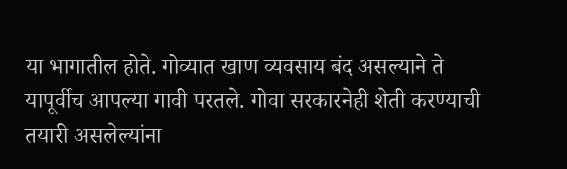या भागातील होते. गोव्यात खाण व्यवसाय बंद असल्याने ते यापूर्वीच आपल्या गावी परतले. गोवा सरकारनेही शेती करण्याची तयारी असलेल्यांना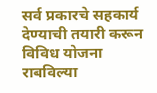सर्व प्रकारचे सहकार्य देण्याची तयारी करून विविध योजना राबविल्या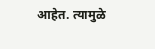आहेत. त्यामुळे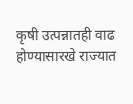कृषी उत्पन्नातही वाढ होण्यासारखे राज्यात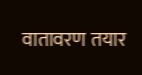वातावरण तयार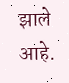झाले आहे.